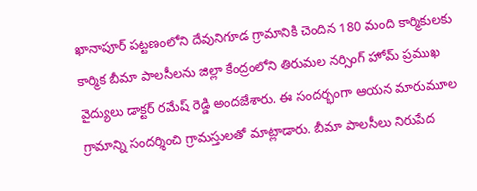ఖానాపూర్ పట్టణంలోని దేవునిగూడ గ్రామానికి చెందిన 180 మంది కార్మికులకు కార్మిక బీమా పాలసీలను జిల్లా కేంద్రంలోని తిరుమల నర్సింగ్ హోమ్ ప్రముఖ వైద్యులు డాక్టర్ రమేష్ రెడ్డి అందజేశారు. ఈ సందర్భంగా ఆయన మారుమూల గ్రామాన్ని సందర్శించి గ్రామస్తులతో మాట్లాడారు. బీమా పాలసీలు నిరుపేద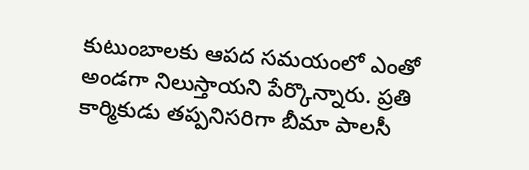కుటుంబాలకు ఆపద సమయంలో ఎంతో అండగా నిలుస్తాయని పేర్కొన్నారు. ప్రతి కార్మికుడు తప్పనిసరిగా బీమా పాలసీ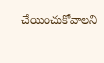చేయించుకోవాలని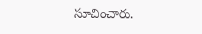సూచించారు.